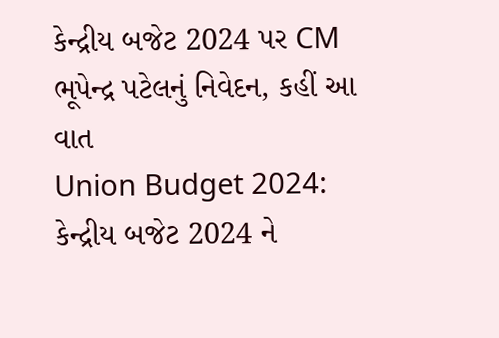કેન્દ્રીય બજેટ 2024 પર CM ભૂપેન્દ્ર પટેલનું નિવેદન, કહીં આ વાત
Union Budget 2024: કેન્દ્રીય બજેટ 2024 ને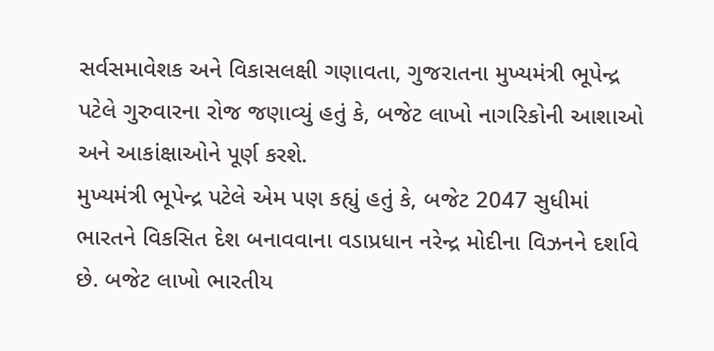સર્વસમાવેશક અને વિકાસલક્ષી ગણાવતા, ગુજરાતના મુખ્યમંત્રી ભૂપેન્દ્ર પટેલે ગુરુવારના રોજ જણાવ્યું હતું કે, બજેટ લાખો નાગરિકોની આશાઓ અને આકાંક્ષાઓને પૂર્ણ કરશે.
મુખ્યમંત્રી ભૂપેન્દ્ર પટેલે એમ પણ કહ્યું હતું કે, બજેટ 2047 સુધીમાં ભારતને વિકસિત દેશ બનાવવાના વડાપ્રધાન નરેન્દ્ર મોદીના વિઝનને દર્શાવે છે. બજેટ લાખો ભારતીય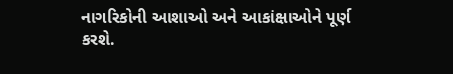નાગરિકોની આશાઓ અને આકાંક્ષાઓને પૂર્ણ કરશે.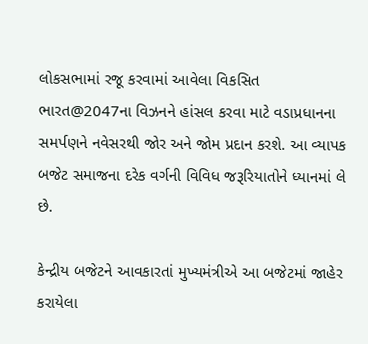લોકસભામાં રજૂ કરવામાં આવેલા વિકસિત ભારત@2047ના વિઝનને હાંસલ કરવા માટે વડાપ્રધાનના સમર્પણને નવેસરથી જોર અને જોમ પ્રદાન કરશે. આ વ્યાપક બજેટ સમાજના દરેક વર્ગની વિવિધ જરૂરિયાતોને ધ્યાનમાં લે છે.

કેન્દ્રીય બજેટને આવકારતાં મુખ્યમંત્રીએ આ બજેટમાં જાહેર કરાયેલા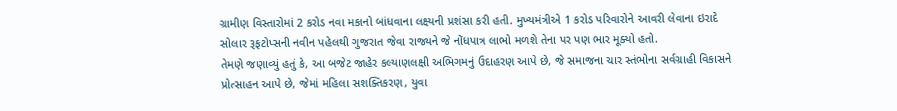ગ્રામીણ વિસ્તારોમાં 2 કરોડ નવા મકાનો બાંધવાના લક્ષ્યની પ્રશંસા કરી હતી. મુખ્યમંત્રીએ 1 કરોડ પરિવારોને આવરી લેવાના ઇરાદે સોલાર રૂફટોપ્સની નવીન પહેલથી ગુજરાત જેવા રાજ્યને જે નોંધપાત્ર લાભો મળશે તેના પર પણ ભાર મૂક્યો હતો.
તેમણે જણાવ્યું હતું કે, આ બજેટ જાહેર કલ્યાણલક્ષી અભિગમનું ઉદાહરણ આપે છે, જે સમાજના ચાર સ્તંભોના સર્વગ્રાહી વિકાસને પ્રોત્સાહન આપે છે, જેમાં મહિલા સશક્તિકરણ, યુવા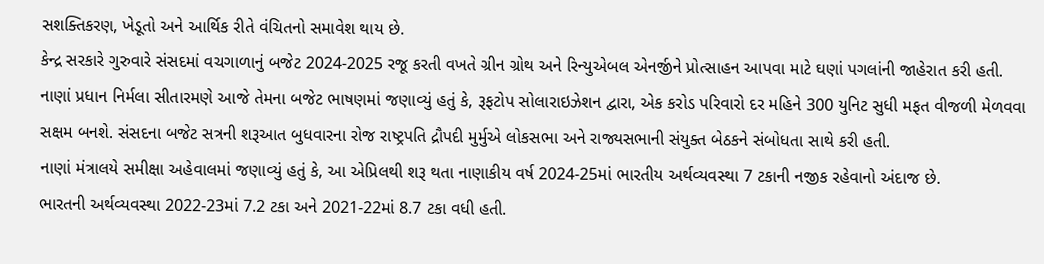સશક્તિકરણ, ખેડૂતો અને આર્થિક રીતે વંચિતનો સમાવેશ થાય છે.
કેન્દ્ર સરકારે ગુરુવારે સંસદમાં વચગાળાનું બજેટ 2024-2025 રજૂ કરતી વખતે ગ્રીન ગ્રોથ અને રિન્યુએબલ એનર્જીને પ્રોત્સાહન આપવા માટે ઘણાં પગલાંની જાહેરાત કરી હતી.
નાણાં પ્રધાન નિર્મલા સીતારમણે આજે તેમના બજેટ ભાષણમાં જણાવ્યું હતું કે, રૂફટોપ સોલારાઇઝેશન દ્વારા, એક કરોડ પરિવારો દર મહિને 300 યુનિટ સુધી મફત વીજળી મેળવવા સક્ષમ બનશે. સંસદના બજેટ સત્રની શરૂઆત બુધવારના રોજ રાષ્ટ્રપતિ દ્રૌપદી મુર્મુએ લોકસભા અને રાજ્યસભાની સંયુક્ત બેઠકને સંબોધતા સાથે કરી હતી.
નાણાં મંત્રાલયે સમીક્ષા અહેવાલમાં જણાવ્યું હતું કે, આ એપ્રિલથી શરૂ થતા નાણાકીય વર્ષ 2024-25માં ભારતીય અર્થવ્યવસ્થા 7 ટકાની નજીક રહેવાનો અંદાજ છે.
ભારતની અર્થવ્યવસ્થા 2022-23માં 7.2 ટકા અને 2021-22માં 8.7 ટકા વધી હતી.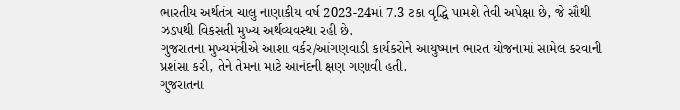ભારતીય અર્થતંત્ર ચાલુ નાણાકીય વર્ષ 2023-24માં 7.3 ટકા વૃદ્ધિ પામશે તેવી અપેક્ષા છે, જે સૌથી ઝડપથી વિકસતી મુખ્ય અર્થવ્યવસ્થા રહી છે.
ગુજરાતના મુખ્યમંત્રીએ આશા વર્કર/આંગણવાડી કાર્યકરોને આયુષ્માન ભારત યોજનામાં સામેલ કરવાની પ્રશંસા કરી, તેને તેમના માટે આનંદની ક્ષણ ગણાવી હતી.
ગુજરાતના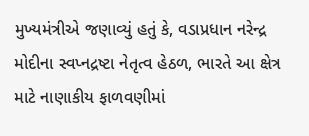મુખ્યમંત્રીએ જણાવ્યું હતું કે, વડાપ્રધાન નરેન્દ્ર મોદીના સ્વપ્નદ્રષ્ટા નેતૃત્વ હેઠળ, ભારતે આ ક્ષેત્ર માટે નાણાકીય ફાળવણીમાં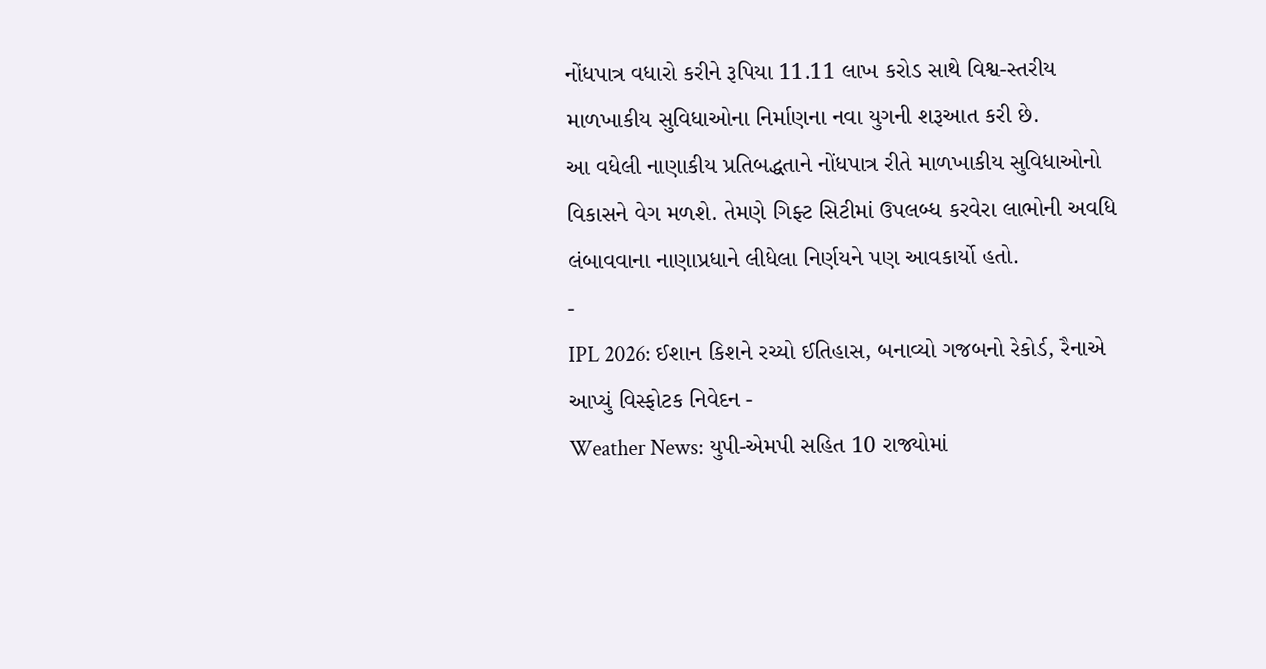નોંધપાત્ર વધારો કરીને રૂપિયા 11.11 લાખ કરોડ સાથે વિશ્વ-સ્તરીય માળખાકીય સુવિધાઓના નિર્માણના નવા યુગની શરૂઆત કરી છે.
આ વધેલી નાણાકીય પ્રતિબદ્ધતાને નોંધપાત્ર રીતે માળખાકીય સુવિધાઓનો વિકાસને વેગ મળશે. તેમણે ગિફ્ટ સિટીમાં ઉપલબ્ધ કરવેરા લાભોની અવધિ લંબાવવાના નાણાપ્રધાને લીધેલા નિર્ણયને પણ આવકાર્યો હતો.
-
IPL 2026: ઈશાન કિશને રચ્યો ઈતિહાસ, બનાવ્યો ગજબનો રેકોર્ડ, રૈનાએ આપ્યું વિસ્ફોટક નિવેદન -
Weather News: યુપી-એમપી સહિત 10 રાજ્યોમાં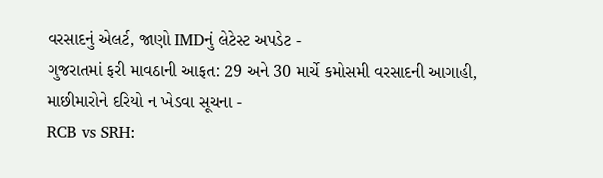વરસાદનું એલર્ટ, જાણો IMDનું લેટેસ્ટ અપડેટ -
ગુજરાતમાં ફરી માવઠાની આફત: 29 અને 30 માર્ચે કમોસમી વરસાદની આગાહી, માછીમારોને દરિયો ન ખેડવા સૂચના -
RCB vs SRH: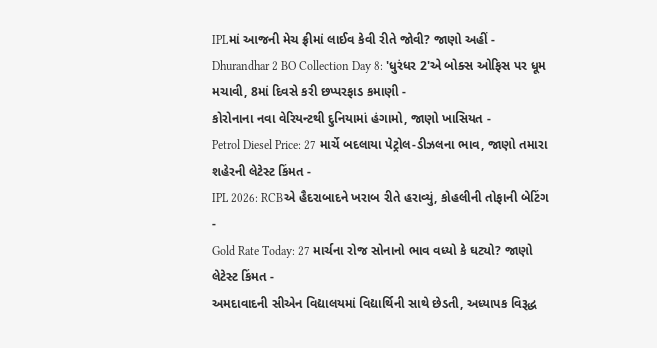IPLમાં આજની મેચ ફ્રીમાં લાઈવ કેવી રીતે જોવી? જાણો અહીં -
Dhurandhar 2 BO Collection Day 8: 'ધુરંધર 2'એ બોક્સ ઓફિસ પર ધૂમ મચાવી, 8માં દિવસે કરી છપ્પરફાડ કમાણી -
કોરોનાના નવા વેરિયન્ટથી દુનિયામાં હંગામો, જાણો ખાસિયત -
Petrol Diesel Price: 27 માર્ચે બદલાયા પેટ્રોલ-ડીઝલના ભાવ, જાણો તમારા શહેરની લેટેસ્ટ કિંમત -
IPL 2026: RCBએ હૈદરાબાદને ખરાબ રીતે હરાવ્યું, કોહલીની તોફાની બેટિંગ -
Gold Rate Today: 27 માર્ચના રોજ સોનાનો ભાવ વધ્યો કે ઘટ્યો? જાણો લેટેસ્ટ કિંમત -
અમદાવાદની સીએન વિદ્યાલયમાં વિદ્યાર્થિની સાથે છેડતી, અધ્યાપક વિરૂદ્ધ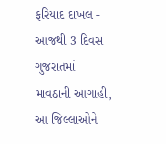ફરિયાદ દાખલ -
આજથી 3 દિવસ ગુજરાતમાં માવઠાની આગાહી, આ જિલ્લાઓને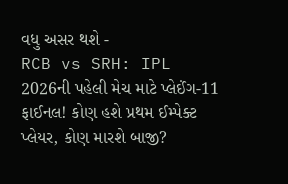વધુ અસર થશે -
RCB vs SRH: IPL 2026ની પહેલી મેચ માટે પ્લેઈંગ-11 ફાઈનલ! કોણ હશે પ્રથમ ઈમ્પેક્ટ પ્લેયર, કોણ મારશે બાજી?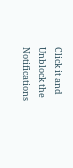Click it and Unblock the Notifications